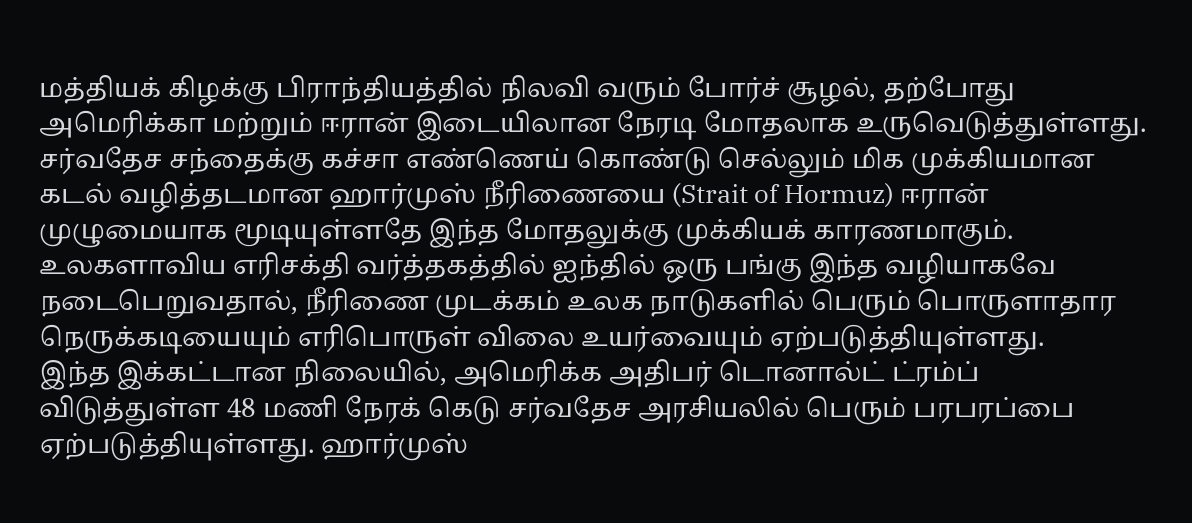மத்தியக் கிழக்கு பிராந்தியத்தில் நிலவி வரும் போர்ச் சூழல், தற்போது அமெரிக்கா மற்றும் ஈரான் இடையிலான நேரடி மோதலாக உருவெடுத்துள்ளது. சர்வதேச சந்தைக்கு கச்சா எண்ணெய் கொண்டு செல்லும் மிக முக்கியமான கடல் வழித்தடமான ஹார்முஸ் நீரிணையை (Strait of Hormuz) ஈரான் முழுமையாக மூடியுள்ளதே இந்த மோதலுக்கு முக்கியக் காரணமாகும். உலகளாவிய எரிசக்தி வர்த்தகத்தில் ஐந்தில் ஒரு பங்கு இந்த வழியாகவே நடைபெறுவதால், நீரிணை முடக்கம் உலக நாடுகளில் பெரும் பொருளாதார நெருக்கடியையும் எரிபொருள் விலை உயர்வையும் ஏற்படுத்தியுள்ளது.
இந்த இக்கட்டான நிலையில், அமெரிக்க அதிபர் டொனால்ட் ட்ரம்ப் விடுத்துள்ள 48 மணி நேரக் கெடு சர்வதேச அரசியலில் பெரும் பரபரப்பை ஏற்படுத்தியுள்ளது. ஹார்முஸ்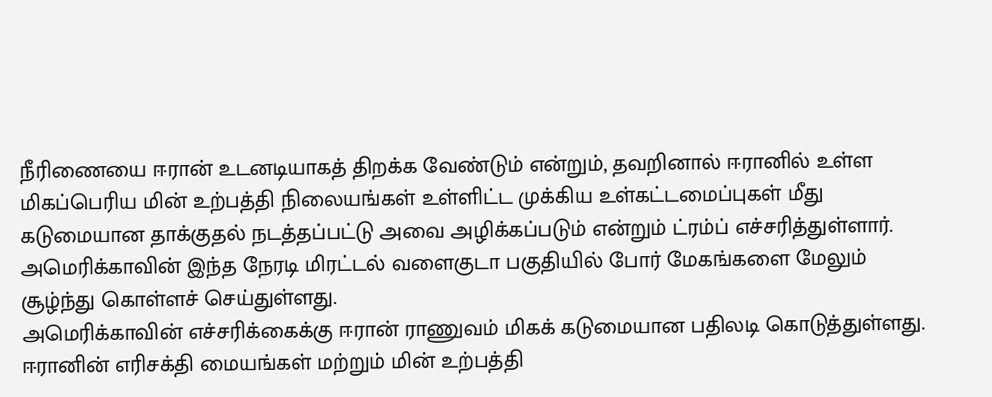நீரிணையை ஈரான் உடனடியாகத் திறக்க வேண்டும் என்றும், தவறினால் ஈரானில் உள்ள மிகப்பெரிய மின் உற்பத்தி நிலையங்கள் உள்ளிட்ட முக்கிய உள்கட்டமைப்புகள் மீது கடுமையான தாக்குதல் நடத்தப்பட்டு அவை அழிக்கப்படும் என்றும் ட்ரம்ப் எச்சரித்துள்ளார். அமெரிக்காவின் இந்த நேரடி மிரட்டல் வளைகுடா பகுதியில் போர் மேகங்களை மேலும் சூழ்ந்து கொள்ளச் செய்துள்ளது.
அமெரிக்காவின் எச்சரிக்கைக்கு ஈரான் ராணுவம் மிகக் கடுமையான பதிலடி கொடுத்துள்ளது. ஈரானின் எரிசக்தி மையங்கள் மற்றும் மின் உற்பத்தி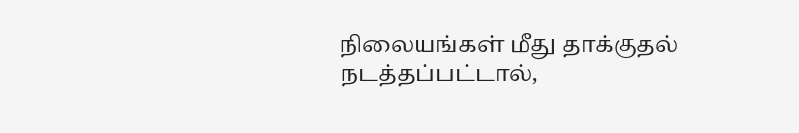நிலையங்கள் மீது தாக்குதல் நடத்தப்பட்டால்,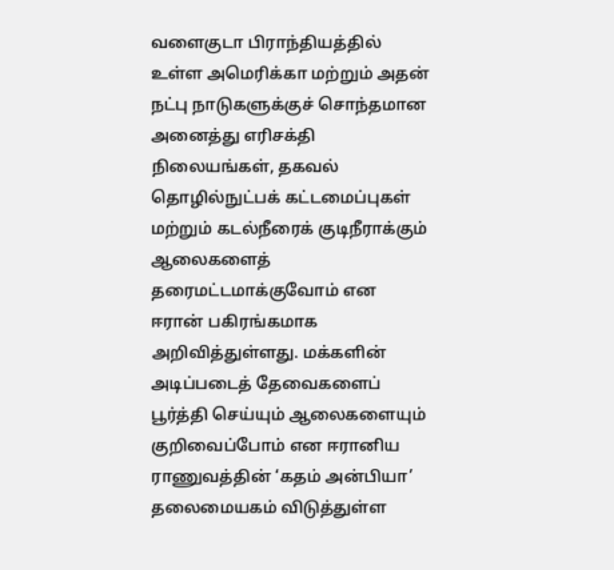வளைகுடா பிராந்தியத்தில் உள்ள அமெரிக்கா மற்றும் அதன் நட்பு நாடுகளுக்குச் சொந்தமான அனைத்து எரிசக்தி நிலையங்கள், தகவல் தொழில்நுட்பக் கட்டமைப்புகள் மற்றும் கடல்நீரைக் குடிநீராக்கும் ஆலைகளைத் தரைமட்டமாக்குவோம் என ஈரான் பகிரங்கமாக அறிவித்துள்ளது. மக்களின் அடிப்படைத் தேவைகளைப் பூர்த்தி செய்யும் ஆலைகளையும் குறிவைப்போம் என ஈரானிய ராணுவத்தின் ‘கதம் அன்பியா’ தலைமையகம் விடுத்துள்ள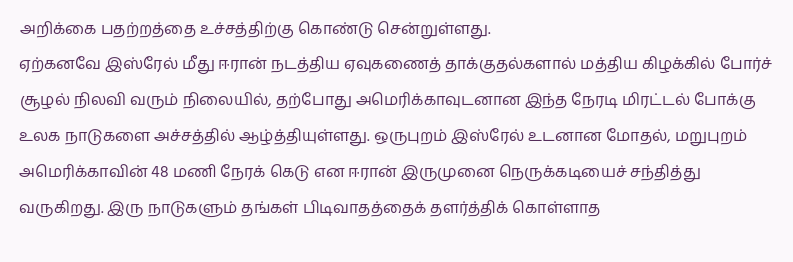அறிக்கை பதற்றத்தை உச்சத்திற்கு கொண்டு சென்றுள்ளது.
ஏற்கனவே இஸ்ரேல் மீது ஈரான் நடத்திய ஏவுகணைத் தாக்குதல்களால் மத்திய கிழக்கில் போர்ச் சூழல் நிலவி வரும் நிலையில், தற்போது அமெரிக்காவுடனான இந்த நேரடி மிரட்டல் போக்கு உலக நாடுகளை அச்சத்தில் ஆழ்த்தியுள்ளது. ஒருபுறம் இஸ்ரேல் உடனான மோதல், மறுபுறம் அமெரிக்காவின் 48 மணி நேரக் கெடு என ஈரான் இருமுனை நெருக்கடியைச் சந்தித்து வருகிறது. இரு நாடுகளும் தங்கள் பிடிவாதத்தைக் தளர்த்திக் கொள்ளாத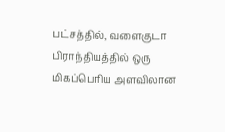பட்சத்தில், வளைகுடா பிராந்தியத்தில் ஒரு மிகப்பெரிய அளவிலான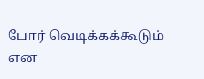போர் வெடிக்கக்கூடும் என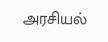அரசியல்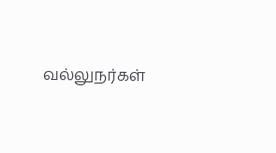வல்லுநர்கள்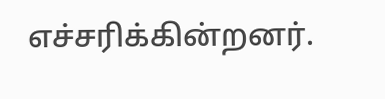எச்சரிக்கின்றனர்.